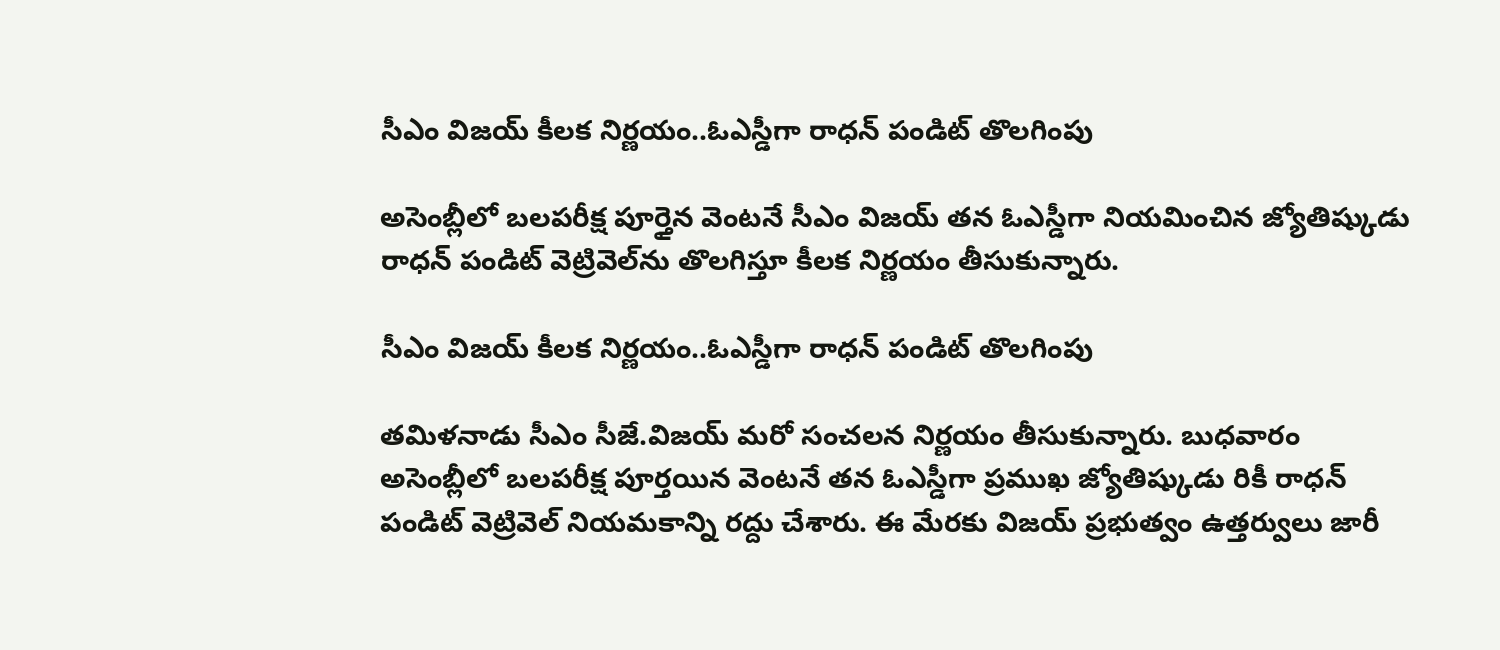సీఎం విజయ్ కీలక నిర్ణయం..ఓఎస్డీగా రాధన్ పండిట్ తొలగింపు

అసెంబ్లీలో బలపరీక్ష పూర్తైన వెంటనే సీఎం విజయ్ తన ఓఎస్డీగా నియమించిన జ్యోతిష్కుడు రాధన్ పండిట్ వెట్రివెల్‌ను తొలగిస్తూ కీలక నిర్ణయం తీసుకున్నారు.

సీఎం విజయ్ కీలక నిర్ణయం..ఓఎస్డీగా రాధన్ పండిట్ తొలగింపు

తమిళనాడు సీఎం సీజే.విజయ్ మరో సంచలన నిర్ణయం తీసుకున్నారు. బుధవారం అసెంబ్లీలో బలపరీక్ష పూర్తయిన వెంటనే తన ఓఎస్డీగా ప్రముఖ జ్యోతిష్కుడు రికీ రాధన్ పండిట్ వెట్రివెల్‌ నియమకాన్ని రద్దు చేశారు. ఈ మేరకు విజయ్ ప్రభుత్వం ఉత్తర్వులు జారీ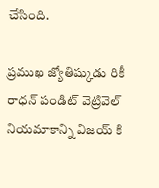చేసింది.

ప్రముఖ జ్యోతిష్కుడు రికీ రాధన్ పండిట్ వెట్రివెల్‌ నియమాకాన్ని విజయ్ కి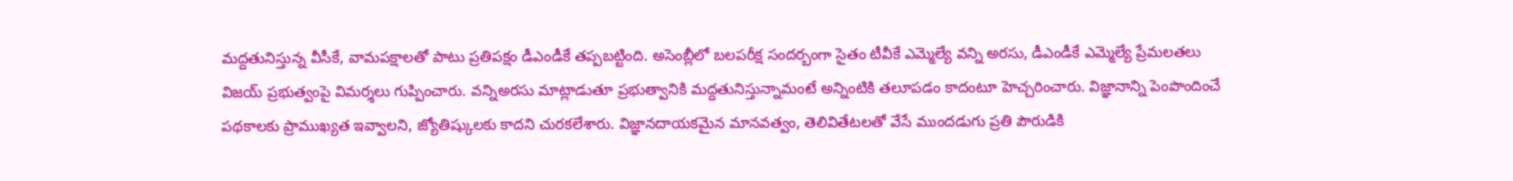మద్దతునిస్తున్న వీసీకే, వామపక్షాలతో పాటు ప్రతిపక్షం డీఎండీకే తప్పబట్టింది. అసెంబ్లీలో బలపరీక్ష సందర్బంగా సైతం టీవీకే ఎమ్మెల్యే వన్ని అరసు, డీఎండీకే ఎమ్మెల్యే ప్రేమలతలు విజయ్ ప్రభుత్వంపై విమర్శలు గుప్పించారు. వన్నిఅరసు మాట్లాడుతూ ప్రభుత్వానికి మద్దతునిస్తున్నామంటే అన్నింటికి తలూపడం కాదంటూ హెచ్చరించారు. విజ్ఞానాన్ని పెంపొందించే పథకాలకు ప్రాముఖ్యత ఇవ్వాలని, జ్యోతిష్కులకు కాదని చురకలేశారు. విజ్ఞానదాయకమైన మానవత్వం, తెలివితేటలతో వేసే ముందడుగు ప్రతి పౌరుడికి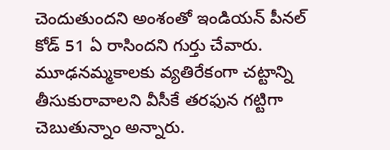చెందుతుందని అంశంతో ఇండియన్ పీనల్ కోడ్ 51 ఏ రాసిందని గుర్తు చేవారు. మూఢనమ్మకాలకు వ్యతిరేకంగా చట్టాన్ని తీసుకురావాలని వీసీకే తరఫున గట్టిగా చెబుతున్నాం అన్నారు.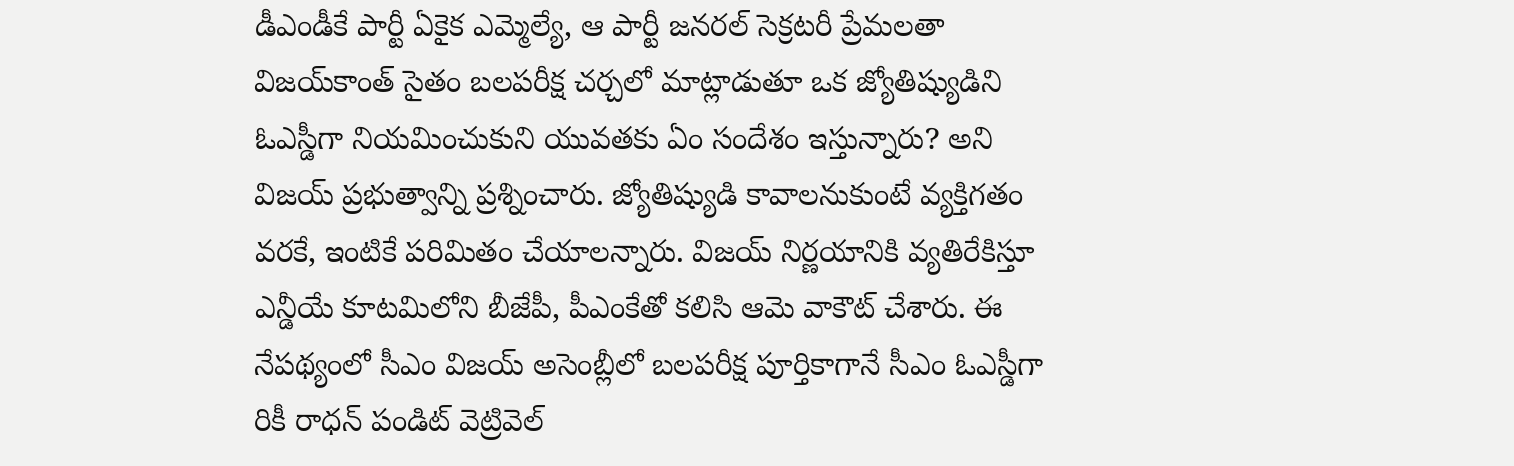డీఎండీకే పార్టీ ఏకైక ఎమ్మెల్యే, ఆ పార్టీ జనరల్‌ సెక్రటరీ ప్రేమలతా విజయ్‌కాంత్‌ సైతం బలపరీక్ష చర్చలో మాట్లాడుతూ ఒక జ్యోతిష్యుడిని ఓఎస్డీగా నియమించుకుని యువతకు ఏం సందేశం ఇస్తున్నారు? అని విజయ్ ప్రభుత్వాన్ని ప్రశ్నించారు. జ్యోతిష్యుడి కావాలనుకుంటే వ్యక్తిగతం వరకే, ఇంటికే పరిమితం చేయాలన్నారు. విజయ్ నిర్ణయానికి వ్యతిరేకిస్తూ ఎన్డీయే కూటమిలోని బీజేపీ, పీఎంకేతో కలిసి ఆమె వాకౌట్‌ చేశారు. ఈ నేపథ్యంలో సీఎం విజయ్ అసెంబ్లీలో బలపరీక్ష పూర్తికాగానే సీఎం ఓఎస్డీగా రికీ రాధన్ పండిట్ వెట్రివెల్‌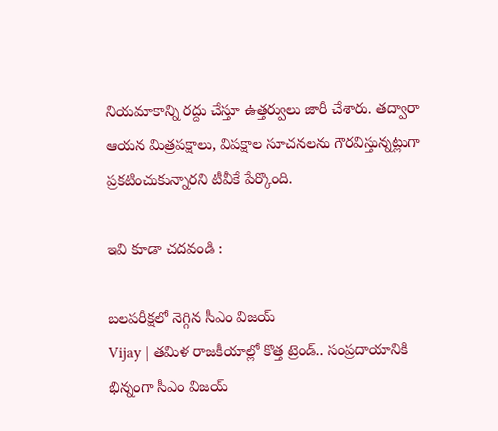నియమాకాన్ని రద్దు చేస్తూ ఉత్తర్వులు జారీ చేశారు. తద్వారా ఆయన మిత్రపక్షాలు, విపక్షాల సూచనలను గౌరవిస్తున్నట్లుగా ప్రకటించుకున్నారని టీవీకే పేర్కొంది.

ఇవి కూడా చదవండి :

బలపరీక్షలో నెగ్గిన సీఎం విజయ్
Vijay | తమిళ రాజకీయాల్లో కొత్త ట్రెండ్.. సంప్రదాయానికి భిన్నంగా సీఎం విజయ్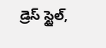డ్రెస్ స్టైల్,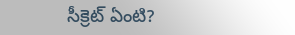సీక్రెట్ ఏంటి?